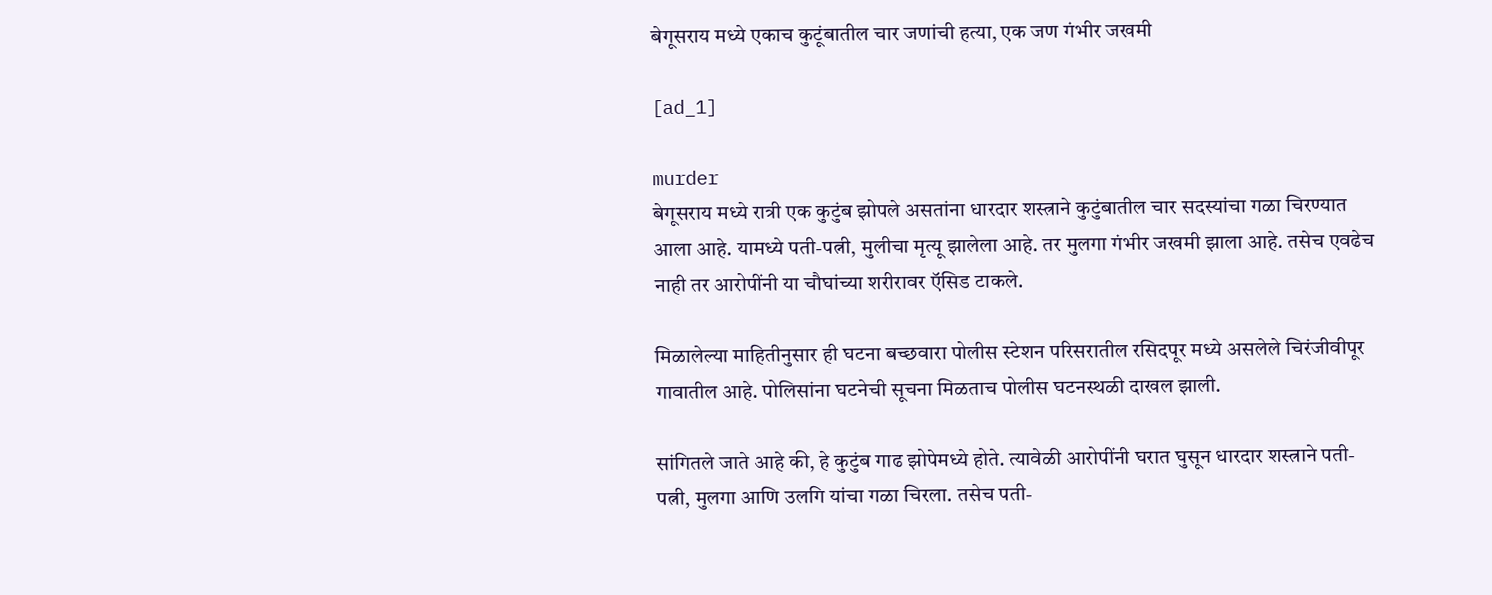बेगूसराय मध्ये एकाच कुटूंबातील चार जणांची हत्या, एक जण गंभीर जखमी

[ad_1]

murder
बेगूसराय मध्ये रात्री एक कुटुंब झोपले असतांना धारदार शस्त्राने कुटुंबातील चार सदस्यांचा गळा चिरण्यात आला आहे. यामध्ये पती-पत्नी, मुलीचा मृत्यू झालेला आहे. तर मुलगा गंभीर जखमी झाला आहे. तसेच एवढेच नाही तर आरोपींनी या चौघांच्या शरीरावर ऍसिड टाकले.

मिळालेल्या माहितीनुसार ही घटना बच्छवारा पोलीस स्टेशन परिसरातील रसिदपूर मध्ये असलेले चिरंजीवीपूर गावातील आहे. पोलिसांना घटनेची सूचना मिळताच पोलीस घटनस्थळी दाखल झाली.

सांगितले जाते आहे की, हे कुटुंब गाढ झोपेमध्ये होते. त्यावेळी आरोपींनी घरात घुसून धारदार शस्त्राने पती- पत्नी, मुलगा आणि उलगि यांचा गळा चिरला. तसेच पती-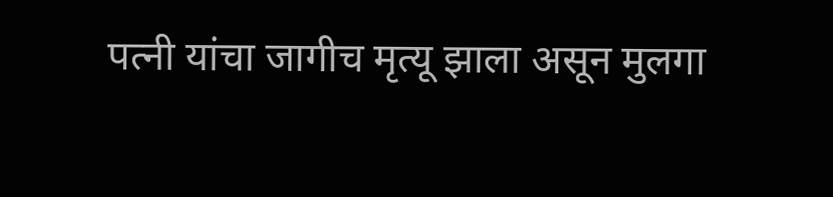पत्नी यांचा जागीच मृत्यू झाला असून मुलगा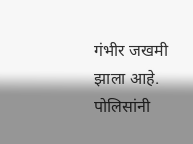गंभीर जखमी झाला आहे. पोलिसांनी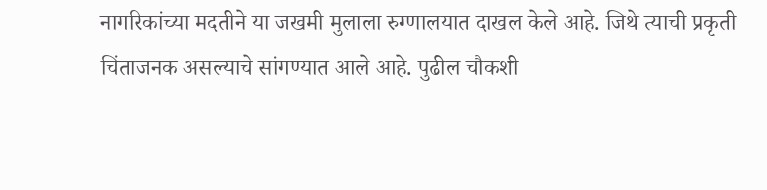नागरिकांच्या मदतीने या जखमी मुलाला रुग्णालयात दाखल केले आहे. जिथे त्याची प्रकृती चिंताजनक असल्याचे सांगण्यात आले आहे. पुढील चौकशी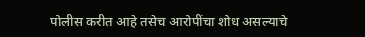पोलीस करीत आहे तसेच आरोपींचा शोध असल्याचे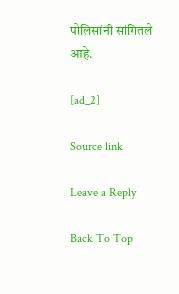पोलिसांनी सांगितले आहे.

[ad_2]

Source link

Leave a Reply

Back To Top